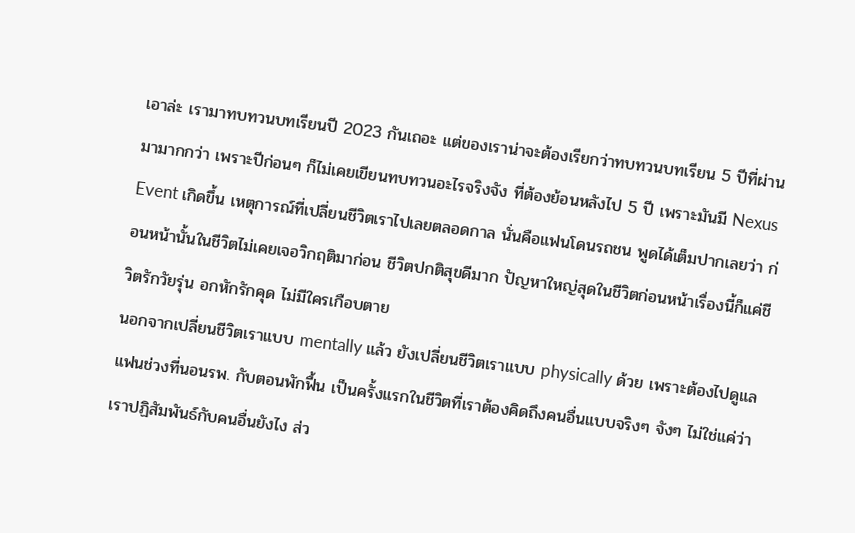เอาล่ะ เรามาทบทวนบทเรียนปี 2023 กันเถอะ แต่ของเราน่าจะต้องเรียกว่าทบทวนบทเรียน 5 ปีที่ผ่านมามากกว่า เพราะปีก่อนๆ ก็ไม่เคยเขียนทบทวนอะไรจริงจัง ที่ต้องย้อนหลังไป 5 ปี เพราะมันมี Nexus Event เกิดขึ้น เหตุการณ์ที่เปลี่ยนชีวิตเราไปเลยตลอดกาล นั่นคือแฟนโดนรถชน พูดได้เต็มปากเลยว่า ก่อนหน้านั้นในชีวิตไม่เคยเจอวิกฤติมาก่อน ชีวิตปกติสุขดีมาก ปัญหาใหญ่สุดในชีวิตก่อนหน้าเรื่องนี้ก็แค่ชีวิตรักวัยรุ่น อกหักรักคุด ไม่มีใครเกือบตาย
นอกจากเปลี่ยนชีวิตเราแบบ mentally แล้ว ยังเปลี่ยนชีวิตเราแบบ physically ด้วย เพราะต้องไปดูแลแฟนช่วงที่นอนรพ. กับตอนพักฟื้น เป็นครั้งแรกในชีวิตที่เราต้องคิดถึงคนอื่นแบบจริงๆ จังๆ ไม่ใช่แค่ว่าเราปฏิสัมพันธ์กับคนอื่นยังไง ส่ว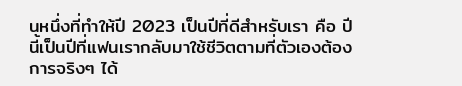นหนึ่งที่ทำให้ปี 2023 เป็นปีที่ดีสำหรับเรา คือ ปีนี้เป็นปีที่แฟนเรากลับมาใช้ชีวิตตามที่ตัวเองต้องการจริงๆ ได้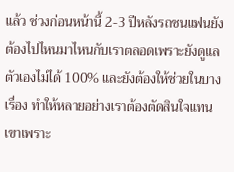แล้ว ช่วงก่อนหน้านี้ 2-3 ปีหลังรถชนแฟนยังต้องไปไหนมาไหนกับเราตลอดเพราะยังดูแลตัวเองไม่ได้ 100% และยังต้องให้ช่วยในบางเรื่อง ทำให้หลายอย่างเราต้องตัดสินใจแทนเขาเพราะ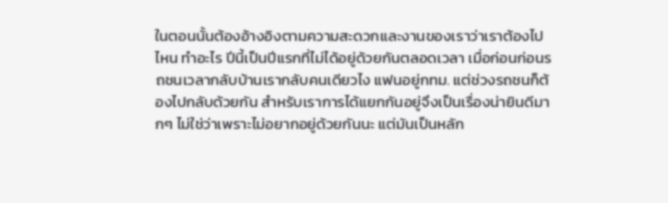ในตอนนั้นต้องอ้างอิงตามความสะดวกและงานของเราว่าเราต้องไปไหน ทำอะไร ปีนี้เป็นปีแรกที่ไม่ได้อยู่ด้วยกันตลอดเวลา เมื่อก่อนก่อนรถชนเวลากลับบ้านเรากลับคนเดียวไง แฟนอยู่กทม. แต่ช่วงรถชนก็ต้องไปกลับด้วยกัน สำหรับเราการได้แยกกันอยู่จึงเป็นเรื่องน่ายินดีมากๆ ไม่ใช่ว่าเพราะไม่อยากอยู่ด้วยกันนะ แต่มันเป็นหลัก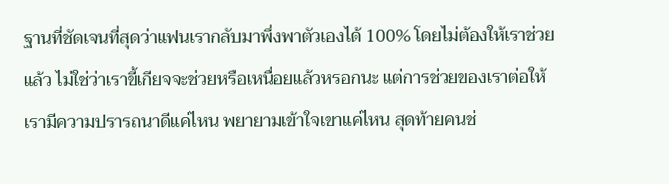ฐานที่ชัดเจนที่สุดว่าแฟนเรากลับมาพึ่งพาตัวเองได้ 100% โดยไม่ต้องให้เราช่วยแล้ว ไม่ใช่ว่าเราขี้เกียจจะช่วยหรือเหนื่อยแล้วหรอกนะ แต่การช่วยของเราต่อให้เรามีความปรารถนาดีแค่ไหน พยายามเข้าใจเขาแค่ไหน สุดท้ายคนช่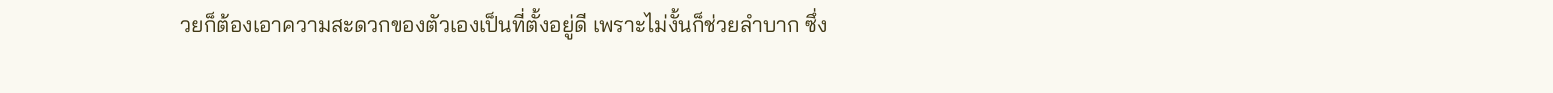วยก็ต้องเอาความสะดวกของตัวเองเป็นที่ตั้งอยู่ดี เพราะไม่งั้นก็ช่วยลำบาก ซึ่ง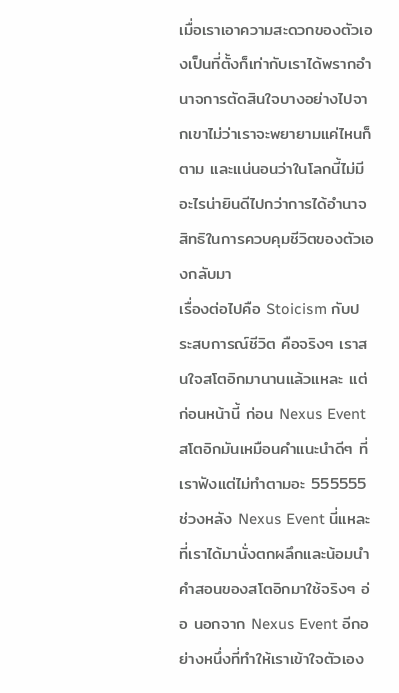เมื่อเราเอาความสะดวกของตัวเองเป็นที่ตั้งก็เท่ากับเราได้พรากอำนาจการตัดสินใจบางอย่างไปจากเขาไม่ว่าเราจะพยายามแค่ไหนก็ตาม และแน่นอนว่าในโลกนี้ไม่มีอะไรน่ายินดีไปกว่าการได้อำนาจ สิทธิในการควบคุมชีวิตของตัวเองกลับมา
เรื่องต่อไปคือ Stoicism กับประสบการณ์ชีวิต คือจริงๆ เราสนใจสโตอิกมานานแล้วแหละ แต่ก่อนหน้านี้ ก่อน Nexus Event สโตอิกมันเหมือนคำแนะนำดีๆ ที่เราฟังแต่ไม่ทำตามอะ 555555 ช่วงหลัง Nexus Event นี่แหละที่เราได้มานั่งตกผลึกและน้อมนำคำสอนของสโตอิกมาใช้จริงๆ อ่อ นอกจาก Nexus Event อีกอย่างหนึ่งที่ทำให้เราเข้าใจตัวเอง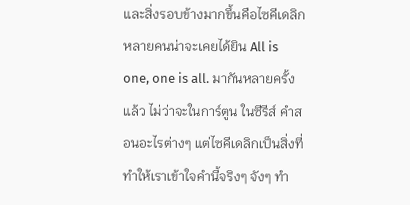และสิ่งรอบข้างมากขึ้นคือไซคีเดลิก หลายคนน่าจะเคยได้ยิน All is one, one is all. มากันหลายครั้งแล้ว ไม่ว่าจะในการ์ตูน ในซีรีส์ คำสอนอะไรต่างๆ แต่ไซคีเดลิกเป็นสิ่งที่ทำให้เราเข้าใจคำนี้จริงๆ จังๆ ทำ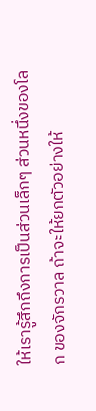ให้เรารู้สึกถึงการเป็นส่วนเล็กๆ ส่วนหนึ่งของโลก ของจักรวาล ถ้าจะให้ยกตัวอย่างให้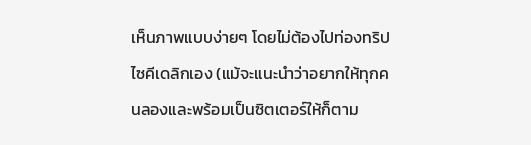เห็นภาพแบบง่ายๆ โดยไม่ต้องไปท่องทริปไซคีเดลิกเอง (แม้จะแนะนำว่าอยากให้ทุกคนลองและพร้อมเป็นซิตเตอร์ให้ก็ตาม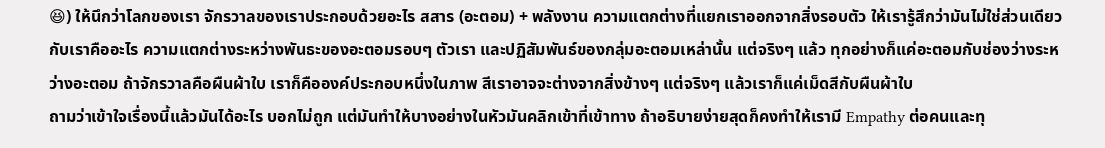😆) ให้นึกว่าโลกของเรา จักรวาลของเราประกอบด้วยอะไร สสาร (อะตอม) + พลังงาน ความแตกต่างที่แยกเราออกจากสิ่งรอบตัว ให้เรารู้สึกว่ามันไม่ใช่ส่วนเดียวกับเราคืออะไร ความแตกต่างระหว่างพันธะของอะตอมรอบๆ ตัวเรา และปฏิสัมพันธ์ของกลุ่มอะตอมเหล่านั้น แต่จริงๆ แล้ว ทุกอย่างก็แค่อะตอมกับช่องว่างระหว่างอะตอม ถ้าจักรวาลคือผืนผ้าใบ เราก็คือองค์ประกอบหนึ่งในภาพ สีเราอาจจะต่างจากสิ่งข้างๆ แต่จริงๆ แล้วเราก็แค่เม็ดสีกับผืนผ้าใบ
ถามว่าเข้าใจเรื่องนี้แล้วมันได้อะไร บอกไม่ถูก แต่มันทำให้บางอย่างในหัวมันคลิกเข้าที่เข้าทาง ถ้าอธิบายง่ายสุดก็คงทำให้เรามี Empathy ต่อคนและทุ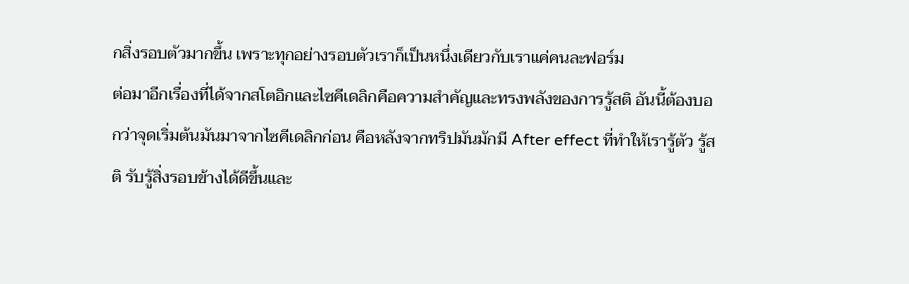กสิ่งรอบตัวมากขึ้น เพราะทุกอย่างรอบตัวเราก็เป็นหนึ่งเดียวกับเราแค่คนละฟอร์ม
ต่อมาอีกเรื่องที่ได้จากสโตอิกและไซคีเดลิกคือความสำคัญและทรงพลังของการรู้สติ อันนี้ต้องบอกว่าจุดเริ่มต้นมันมาจากไซคีเดลิกก่อน คือหลังจากทริปมันมักมี After effect ที่ทำให้เรารู้ตัว รู้สติ รับรู้สิ่งรอบข้างได้ดีขึ้นและ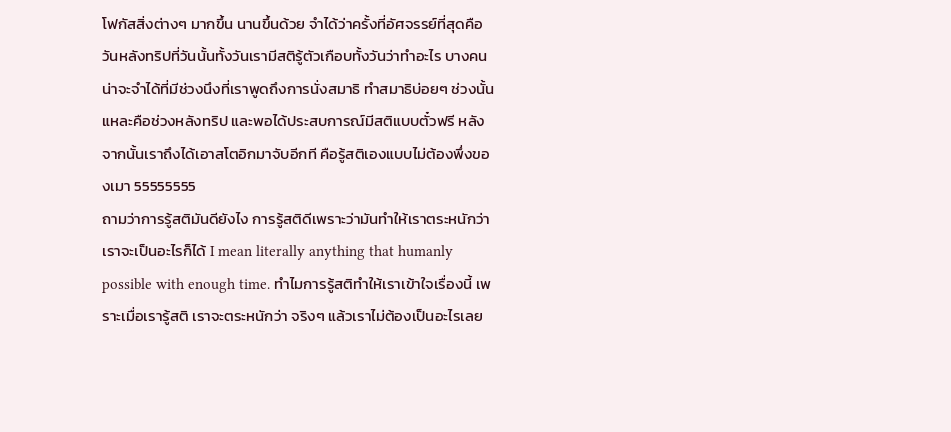โฟกัสสิ่งต่างๆ มากขึ้น นานขึ้นด้วย จำได้ว่าครั้งที่อัศจรรย์ที่สุดคือวันหลังทริปที่วันนั้นทั้งวันเรามีสติรู้ตัวเกือบทั้งวันว่าทำอะไร บางคนน่าจะจำได้ที่มีช่วงนึงที่เราพูดถึงการนั่งสมาธิ ทำสมาธิบ่อยๆ ช่วงนั้นแหละคือช่วงหลังทริป และพอได้ประสบการณ์มีสติแบบตั๋วฟรี หลังจากนั้นเราถึงได้เอาสโตอิกมาจับอีกที คือรู้สติเองแบบไม่ต้องพึ่งของเมา 55555555
ถามว่าการรู้สติมันดียังไง การรู้สติดีเพราะว่ามันทำให้เราตระหนักว่า เราจะเป็นอะไรก็ได้ I mean literally anything that humanly possible with enough time. ทำไมการรู้สติทำให้เราเข้าใจเรื่องนี้ เพราะเมื่อเรารู้สติ เราจะตระหนักว่า จริงๆ แล้วเราไม่ต้องเป็นอะไรเลย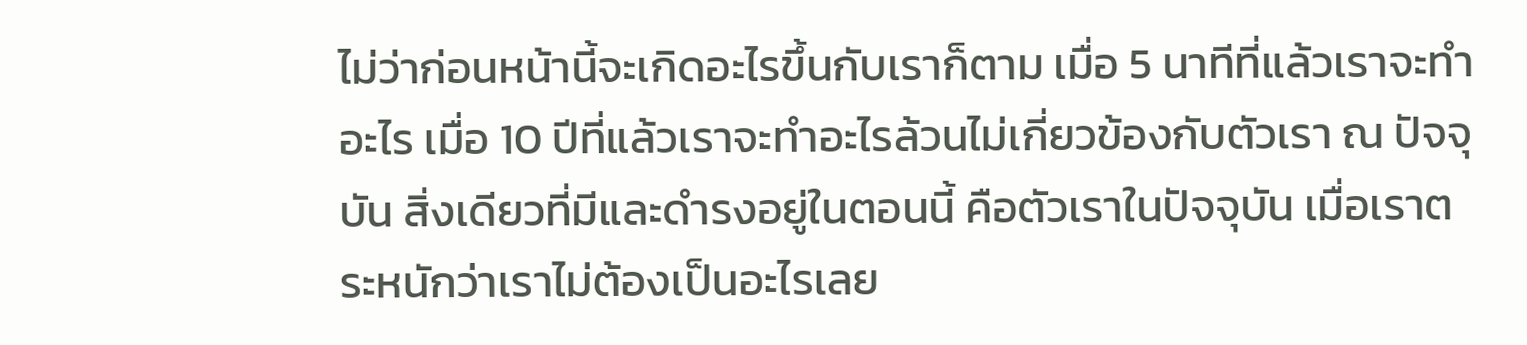ไม่ว่าก่อนหน้านี้จะเกิดอะไรขึ้นกับเราก็ตาม เมื่อ 5 นาทีที่แล้วเราจะทำอะไร เมื่อ 10 ปีที่แล้วเราจะทำอะไรล้วนไม่เกี่ยวข้องกับตัวเรา ณ ปัจจุบัน สิ่งเดียวที่มีและดำรงอยู่ในตอนนี้ คือตัวเราในปัจจุบัน เมื่อเราตระหนักว่าเราไม่ต้องเป็นอะไรเลย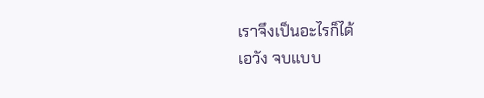เราจึงเป็นอะไรก็ได้
เอวัง จบแบบ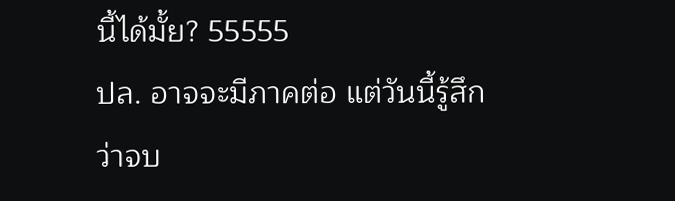นี้ได้มั้ย? 55555
ปล. อาจจะมีภาคต่อ แต่วันนี้รู้สึกว่าจบ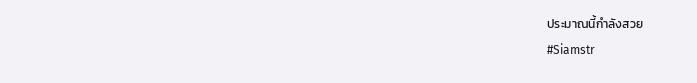ประมาณนี้กำลังสวย
#Siamstr